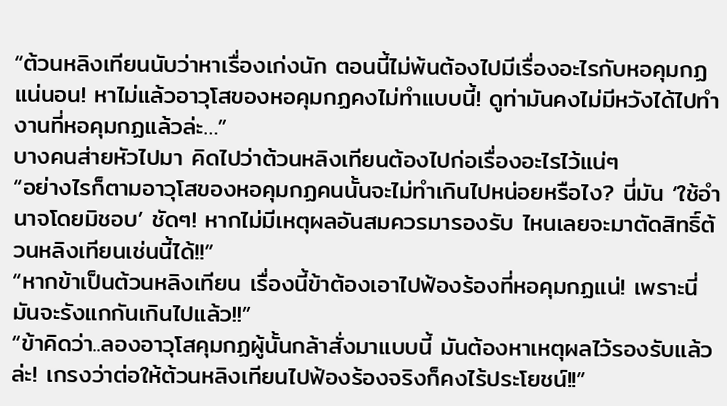“ต้วนหลิงเทียนนับว่าหาเรื่องเก่งนัก ตอนนี้ไม่พ้นต้องไปมีเรื่องอะไรกับหอคุมกฏแน่นอน! หาไม่แล้วอาวุโสของหอคุมกฏคงไม่ทำแบบนี้! ดูท่ามันคงไม่มีหวังได้ไปทำงานที่หอคุมกฏแล้วล่ะ…”
บางคนส่ายหัวไปมา คิดไปว่าต้วนหลิงเทียนต้องไปก่อเรื่องอะไรไว้แน่ๆ
“อย่างไรก็ตามอาวุโสของหอคุมกฏคนนั้นจะไม่ทำเกินไปหน่อยหรือไง? นี่มัน ‘ใช้อำนาจโดยมิชอบ’ ชัดๆ! หากไม่มีเหตุผลอันสมควรมารองรับ ไหนเลยจะมาตัดสิทธิ์ต้วนหลิงเทียนเช่นนี้ได้!!”
“หากข้าเป็นต้วนหลิงเทียน เรื่องนี้ข้าต้องเอาไปฟ้องร้องที่หอคุมกฏแน่! เพราะนี่มันจะรังแกกันเกินไปแล้ว!!”
“ข้าคิดว่า..ลองอาวุโสคุมกฏผู้นั้นกล้าสั่งมาแบบนี้ มันต้องหาเหตุผลไว้รองรับแล้วล่ะ! เกรงว่าต่อให้ต้วนหลิงเทียนไปฟ้องร้องจริงก็คงไร้ประโยชน์!!”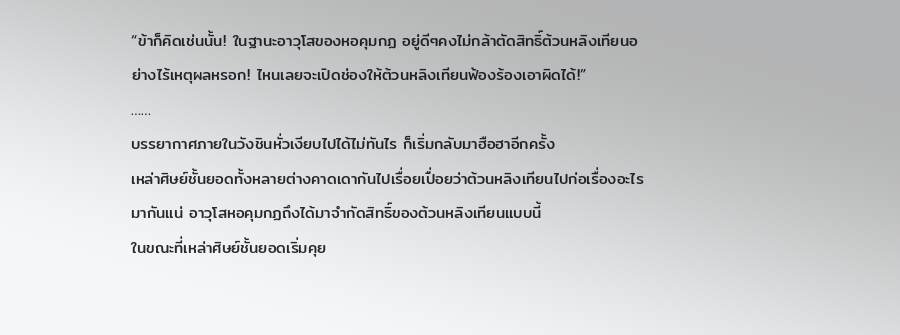“ข้าก็คิดเช่นนั้น! ในฐานะอาวุโสของหอคุมกฏ อยู่ดีๆคงไม่กล้าตัดสิทธิ์ต้วนหลิงเทียนอย่างไร้เหตุผลหรอก! ไหนเลยจะเปิดช่องให้ต้วนหลิงเทียนฟ้องร้องเอาผิดได้!”
……
บรรยากาศภายในวังชินหั่วเงียบไปได้ไม่ทันไร ก็เริ่มกลับมาฮือฮาอีกครั้ง
เหล่าศิษย์ชั้นยอดทั้งหลายต่างคาดเดากันไปเรื่อยเปื่อยว่าต้วนหลิงเทียนไปก่อเรื่องอะไรมากันแน่ อาวุโสหอคุมกฏถึงได้มาจำกัดสิทธิ์ของต้วนหลิงเทียนแบบนี้
ในขณะที่เหล่าศิษย์ชั้นยอดเริ่มคุย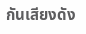กันเสียงดัง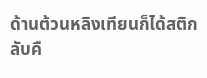ด้านต้วนหลิงเทียนก็ได้สติกลับคื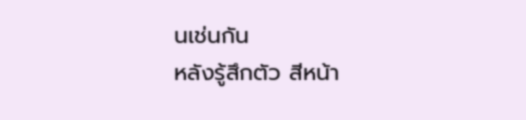นเช่นกัน
หลังรู้สึกตัว สีหน้า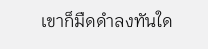เขาก็มืดดำลงทันใด